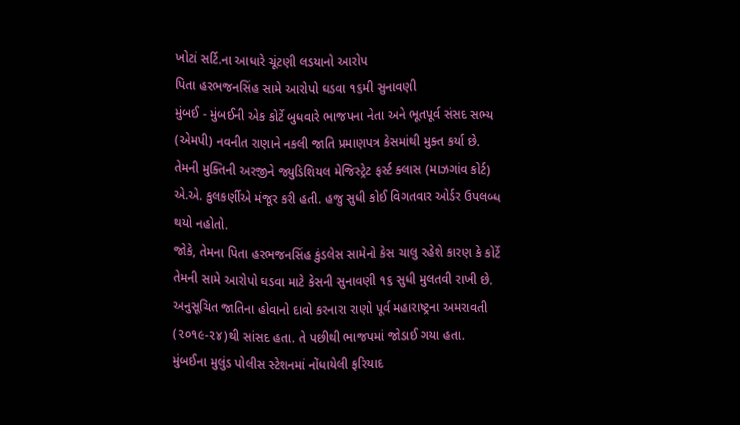ખોટાં સર્ટિ.ના આધારે ચૂંટણી લડયાનો આરોપ
પિતા હરભજનસિંહ સામે આરોપો ઘડવા ૧૬મી સુનાવણી
મુંબઈ - મુંબઈની એક કોર્ટે બુધવારે ભાજપના નેતા અને ભૂતપૂર્વ સંસદ સભ્ય (એમપી) નવનીત રાણાને નકલી જાતિ પ્રમાણપત્ર કેસમાંથી મુક્ત કર્યા છે.
તેમની મુક્તિની અરજીને જ્યુડિશિયલ મેજિસ્ટ્રેટ ફર્સ્ટ ક્લાસ (માઝગાંવ કોર્ટ) એ.એ. કુલકર્ણીએ મંજૂર કરી હતી. હજુ સુધી કોઈ વિગતવાર ઓર્ડર ઉપલબ્ધ થયો નહોતો.
જોકે, તેમના પિતા હરભજનસિંહ કુંડલેસ સામેનો કેસ ચાલુ રહેશે કારણ કે કોર્ટે તેમની સામે આરોપો ઘડવા માટે કેસની સુનાવણી ૧૬ સુધી મુલતવી રાખી છે.
અનુસૂચિત જાતિના હોવાનો દાવો કરનારા રાણો પૂર્વ મહારાષ્ટ્રના અમરાવતી (૨૦૧૯-૨૪)થી સાંસદ હતા. તે પછીથી ભાજપમાં જોડાઈ ગયા હતા.
મુંબઈના મુલુંડ પોલીસ સ્ટેશનમાં નોંધાયેલી ફરિયાદ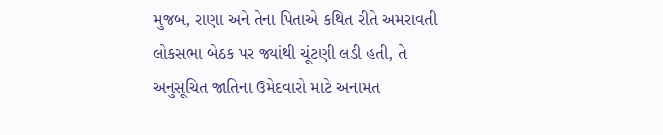મુજબ, રાણા અને તેના પિતાએ કથિત રીતે અમરાવતી લોકસભા બેઠક પર જ્યાંથી ચૂંટણી લડી હતી, તે અનુસૂચિત જાતિના ઉમેદવારો માટે અનામત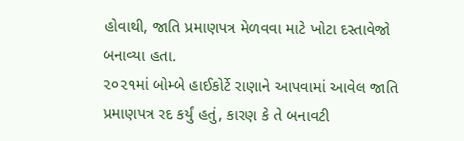હોવાથી, જાતિ પ્રમાણપત્ર મેળવવા માટે ખોટા દસ્તાવેજો બનાવ્યા હતા.
૨૦૨૧માં બોમ્બે હાઈકોર્ટે રાણાને આપવામાં આવેલ જાતિ પ્રમાણપત્ર રદ કર્યું હતું, કારણ કે તે બનાવટી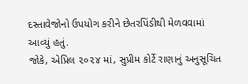દસ્તાવેજોનો ઉપયોગ કરીને છેતરપિંડીથી મેળવવામાં આવ્યું હતું.
જોકે, એપ્રિલ ૨૦૨૪ માં, સુપ્રીમ કોર્ટે રાણાનું અનુસૂચિત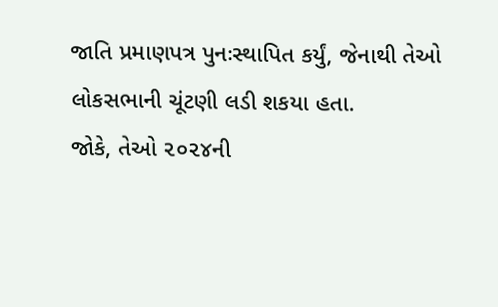જાતિ પ્રમાણપત્ર પુનઃસ્થાપિત કર્યું, જેનાથી તેઓ લોકસભાની ચૂંટણી લડી શકયા હતા.
જોકે, તેઓ ૨૦૨૪ની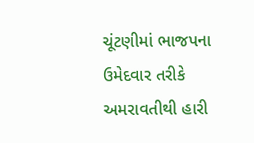ચૂંટણીમાં ભાજપના ઉમેદવાર તરીકે અમરાવતીથી હારી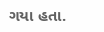ગયા હતા.